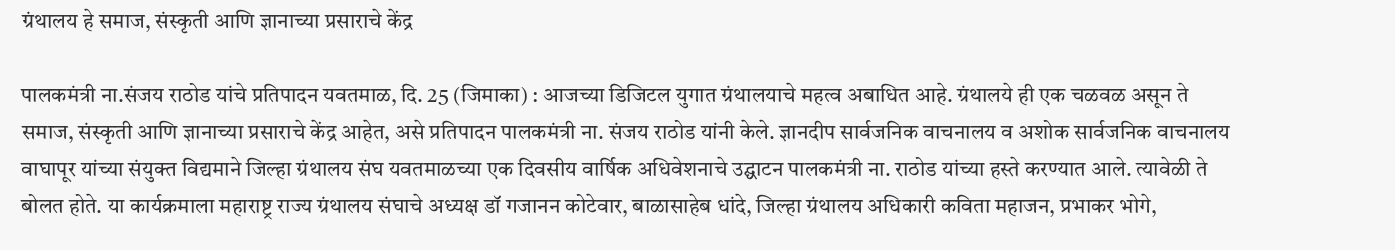ग्रंथालय हे समाज, संस्कृती आणि ज्ञानाच्या प्रसाराचे केंद्र

पालकमंत्री ना.संजय राठोड यांचे प्रतिपादन यवतमाळ, दि. 25 (जिमाका) : आजच्या डिजिटल युगात ग्रंथालयाचे महत्व अबाधित आहे. ग्रंथालये ही एक चळवळ असून ते समाज, संस्कृती आणि ज्ञानाच्या प्रसाराचे केंद्र आहेत, असे प्रतिपादन पालकमंत्री ना. संजय राठोड यांनी केले. ज्ञानदीप सार्वजनिक वाचनालय व अशोक सार्वजनिक वाचनालय वाघापूर यांच्या संयुक्त विद्यमाने जिल्हा ग्रंथालय संघ यवतमाळच्या एक दिवसीय वार्षिक अधिवेशनाचे उद्घाटन पालकमंत्री ना. राठोड यांच्या हस्ते करण्यात आले. त्यावेळी ते बोलत होते. या कार्यक्रमाला महाराष्ट्र राज्य ग्रंथालय संघाचे अध्यक्ष डॉ गजानन कोटेवार, बाळासाहेब धांदे, जिल्हा ग्रंथालय अधिकारी कविता महाजन, प्रभाकर भोगे,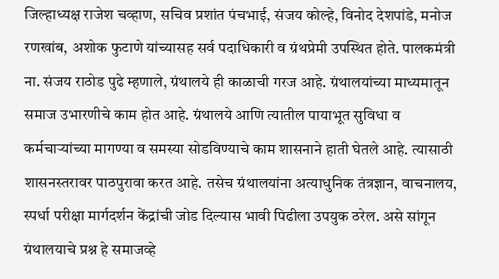जिल्हाध्यक्ष राजेश चव्हाण, सचिव प्रशांत पंचभाई, संजय कोल्हे, विनोद देशपांडे, मनोज रणखांब, अशोक फुटाणे यांच्यासह सर्व पदाधिकारी व ग्रंथप्रेमी उपस्थित होते. पालकमंत्री ना. संजय राठोड पुढे म्हणाले, ग्रंथालये ही काळाची गरज आहे. ग्रंथालयांच्या माध्यमातून समाज उभारणीचे काम होत आहे. ग्रंथालये आणि त्यातील पायाभूत सुविधा व कर्मचाऱ्यांच्या मागण्या व समस्या सोडविण्याचे काम शासनाने हाती घेतले आहे. त्यासाठी शासनस्तरावर पाठपुरावा करत आहे. तसेच ग्रंथालयांना अत्याधुनिक तंत्रज्ञान, वाचनालय, स्पर्धा परीक्षा मार्गदर्शन केंद्रांची जोड दिल्यास भावी पिढीला उपयुक ठरेल. असे सांगून ग्रंथालयाचे प्रश्न हे समाजव्हे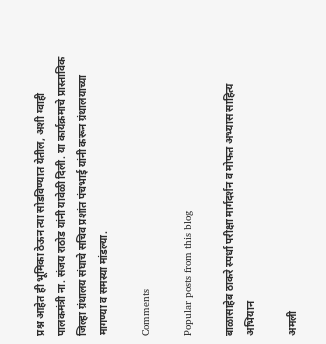प्रश्न आहेत ही भूमिका ठेऊन त्या सोडविण्यात येतील, अशी ग्वाही पालकमंत्री ना. संजय राठोड यांनी यावेळी दिली. या कार्यक्रमाचे प्रास्ताविक जिल्हा ग्रंथालय संघाचे सचिव प्रशांत पंचभाई यांनी करून ग्रंथालयाच्या मागण्या व समस्या मांडल्या.

Comments

Popular posts from this blog

बाळासाहेब ठाकरे स्पर्धा परीक्षा मार्गदर्शन व मोफत अभ्यास साहित्य अभियान

अमली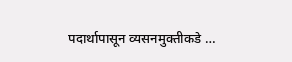पदार्थापासून व्यसनमुक्तीकडे …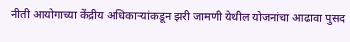नीती आयोगाच्या केंद्रीय अधिकाऱ्यांकडून झरी जामणी येथील योजनांचा आढावा पुसद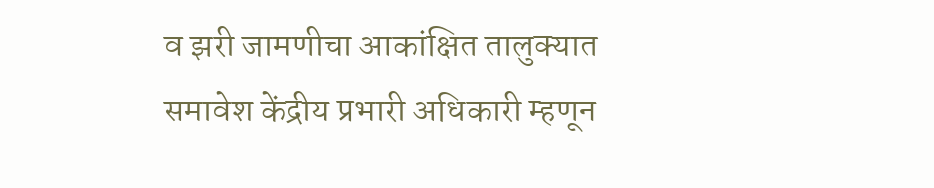व झरी जामणीचा आकांक्षित तालुक्यात समावेश केंद्रीय प्रभारी अधिकारी म्हणून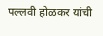पल्लवी होळकर यांची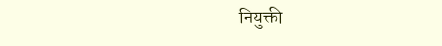नियुक्ती